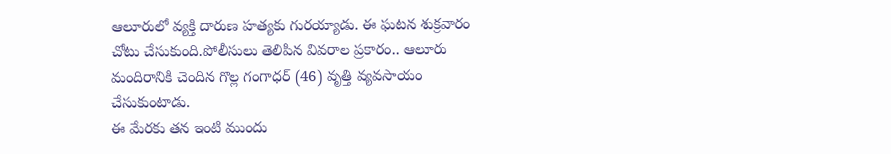ఆలూరులో వ్యక్తి దారుణ హత్యకు గురయ్యాడు. ఈ ఘటన శుక్రవారం చోటు చేసుకుంది.పోలీసులు తెలిపిన వివరాల ప్రకారం.. ఆలూరు మందిరానికి చెందిన గొల్ల గంగాధర్ (46) వృత్తి వ్యవసాయం చేసుకుంటాడు.
ఈ మేరకు తన ఇంటి ముందు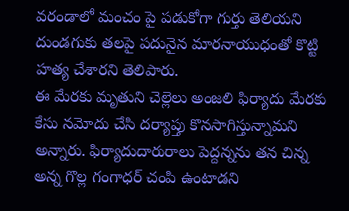వరండాలో మంచం పై పడుకోగా గుర్తు తెలియని దుండగుకు తలపై పదునైన మారనాయుధంతో కొట్టి హత్య చేశారని తెలిపారు.
ఈ మేరకు మృతుని చెల్లెలు అంజలి ఫిర్యాదు మేరకు కేసు నమోదు చేసి దర్యాప్తు కొనసాగిస్తున్నామని అన్నారు. ఫిర్యాదుదారురాలు పెద్దన్నను తన చిన్న అన్న గొల్ల గంగాధర్ చంపి ఉంటాడని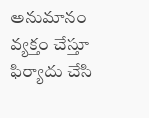అనుమానం వ్యక్తం చేస్తూ ఫిర్యాదు చేసి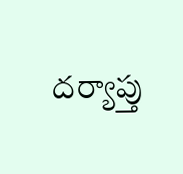దర్యాప్తు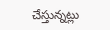చేస్తున్నట్లు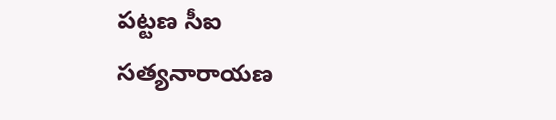పట్టణ సీఐ సత్యనారాయణ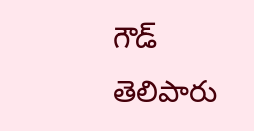గౌడ్ తెలిపారు